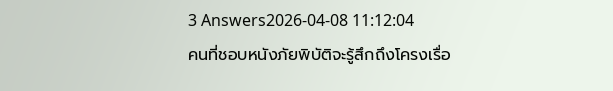3 Answers2026-04-08 11:12:04
คนที่ชอบหนังภัยพิบัติจะรู้สึกถึงโครงเรื่อ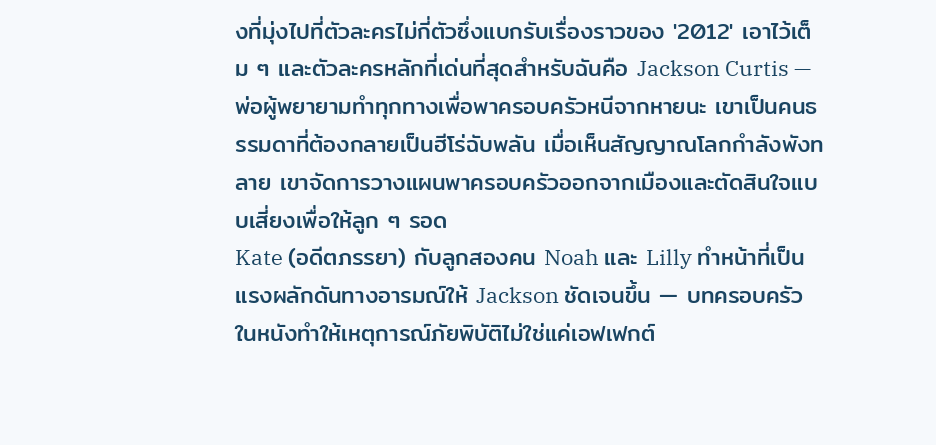งที่มุ่งไปที่ตัวละครไม่กี่ตัวซึ่งแบกรับเรื่องราวของ '2012' เอาไว้เต็ม ๆ และตัวละครหลักที่เด่นที่สุดสำหรับฉันคือ Jackson Curtis — พ่อผู้พยายามทำทุกทางเพื่อพาครอบครัวหนีจากหายนะ เขาเป็นคนธรรมดาที่ต้องกลายเป็นฮีโร่ฉับพลัน เมื่อเห็นสัญญาณโลกกำลังพังทลาย เขาจัดการวางแผนพาครอบครัวออกจากเมืองและตัดสินใจแบบเสี่ยงเพื่อให้ลูก ๆ รอด
Kate (อดีตภรรยา) กับลูกสองคน Noah และ Lilly ทำหน้าที่เป็นแรงผลักดันทางอารมณ์ให้ Jackson ชัดเจนขึ้น — บทครอบครัวในหนังทำให้เหตุการณ์ภัยพิบัติไม่ใช่แค่เอฟเฟกต์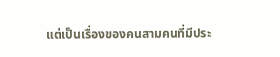แต่เป็นเรื่องของคนสามคนที่มีประ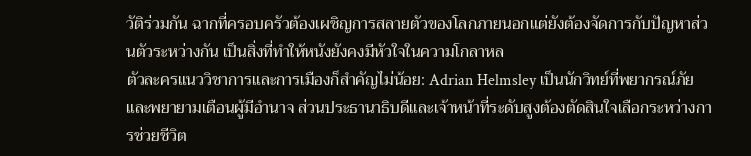วัติร่วมกัน ฉากที่ครอบครัวต้องเผชิญการสลายตัวของโลกภายนอกแต่ยังต้องจัดการกับปัญหาส่วนตัวระหว่างกัน เป็นสิ่งที่ทำให้หนังยังคงมีหัวใจในความโกลาหล
ตัวละครแนววิชาการและการเมืองก็สำคัญไม่น้อย: Adrian Helmsley เป็นนักวิทย์ที่พยากรณ์ภัยและพยายามเตือนผู้มีอำนาจ ส่วนประธานาธิบดีและเจ้าหน้าที่ระดับสูงต้องตัดสินใจเลือกระหว่างการช่วยชีวิต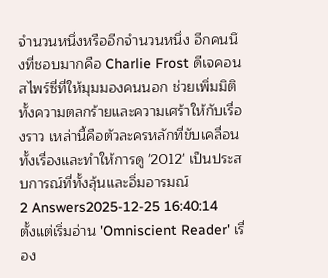จำนวนหนึ่งหรืออีกจำนวนหนึ่ง อีกคนนึงที่ชอบมากคือ Charlie Frost ดีเจคอนสไพร์ซี่ที่ให้มุมมองคนนอก ช่วยเพิ่มมิติทั้งความตลกร้ายและความเศร้าให้กับเรื่องราว เหล่านี้คือตัวละครหลักที่ขับเคลื่อนทั้งเรื่องและทำให้การดู '2012' เป็นประสบการณ์ที่ทั้งลุ้นและอิ่มอารมณ์
2 Answers2025-12-25 16:40:14
ตั้งแต่เริ่มอ่าน 'Omniscient Reader' เรื่อง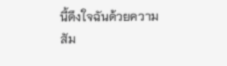นี้ดึงใจฉันด้วยความสัม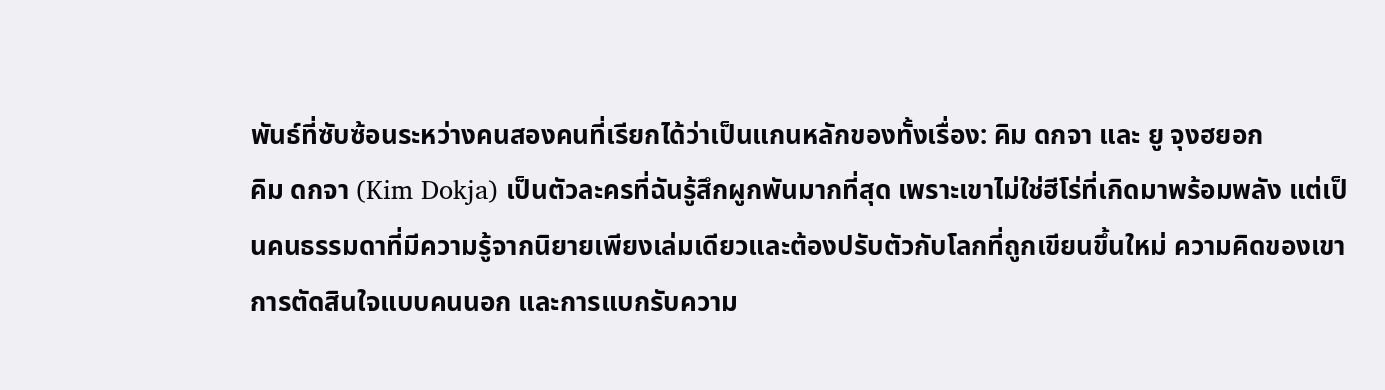พันธ์ที่ซับซ้อนระหว่างคนสองคนที่เรียกได้ว่าเป็นแกนหลักของทั้งเรื่อง: คิม ดกจา และ ยู จุงฮยอก
คิม ดกจา (Kim Dokja) เป็นตัวละครที่ฉันรู้สึกผูกพันมากที่สุด เพราะเขาไม่ใช่ฮีโร่ที่เกิดมาพร้อมพลัง แต่เป็นคนธรรมดาที่มีความรู้จากนิยายเพียงเล่มเดียวและต้องปรับตัวกับโลกที่ถูกเขียนขึ้นใหม่ ความคิดของเขา การตัดสินใจแบบคนนอก และการแบกรับความ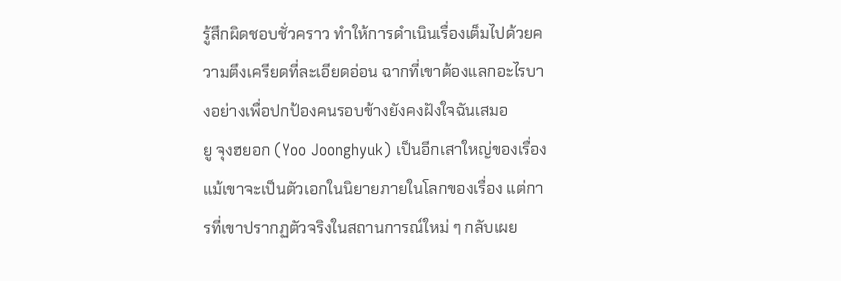รู้สึกผิดชอบชั่วคราว ทำให้การดำเนินเรื่องเต็มไปด้วยความตึงเครียดที่ละเอียดอ่อน ฉากที่เขาต้องแลกอะไรบางอย่างเพื่อปกป้องคนรอบข้างยังคงฝังใจฉันเสมอ
ยู จุงฮยอก (Yoo Joonghyuk) เป็นอีกเสาใหญ่ของเรื่อง แม้เขาจะเป็นตัวเอกในนิยายภายในโลกของเรื่อง แต่การที่เขาปรากฏตัวจริงในสถานการณ์ใหม่ ๆ กลับเผย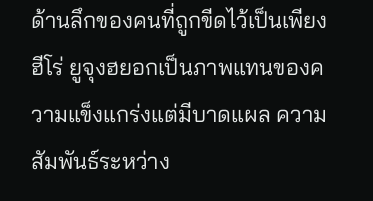ด้านลึกของคนที่ถูกขีดไว้เป็นเพียงฮีโร่ ยูจุงฮยอกเป็นภาพแทนของความแข็งแกร่งแต่มีบาดแผล ความสัมพันธ์ระหว่าง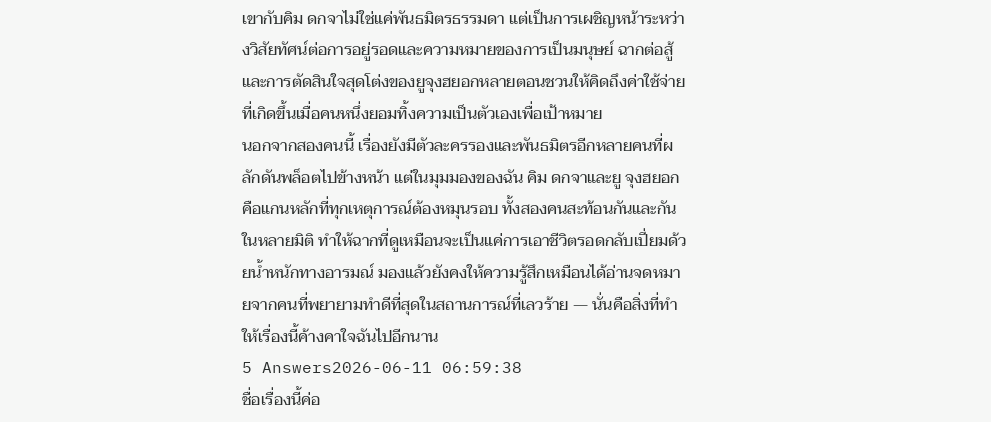เขากับคิม ดกจาไม่ใช่แค่พันธมิตรธรรมดา แต่เป็นการเผชิญหน้าระหว่างวิสัยทัศน์ต่อการอยู่รอดและความหมายของการเป็นมนุษย์ ฉากต่อสู้และการตัดสินใจสุดโต่งของยูจุงฮยอกหลายตอนชวนให้คิดถึงค่าใช้จ่ายที่เกิดขึ้นเมื่อคนหนึ่งยอมทิ้งความเป็นตัวเองเพื่อเป้าหมาย
นอกจากสองคนนี้ เรื่องยังมีตัวละครรองและพันธมิตรอีกหลายคนที่ผลักดันพล็อตไปข้างหน้า แต่ในมุมมองของฉัน คิม ดกจาและยู จุงฮยอกคือแกนหลักที่ทุกเหตุการณ์ต้องหมุนรอบ ทั้งสองคนสะท้อนกันและกันในหลายมิติ ทำให้ฉากที่ดูเหมือนจะเป็นแค่การเอาชีวิตรอดกลับเปี่ยมด้วยน้ำหนักทางอารมณ์ มองแล้วยังคงให้ความรู้สึกเหมือนได้อ่านจดหมายจากคนที่พยายามทำดีที่สุดในสถานการณ์ที่เลวร้าย — นั่นคือสิ่งที่ทำให้เรื่องนี้ค้างคาใจฉันไปอีกนาน
5 Answers2026-06-11 06:59:38
ชื่อเรื่องนี้ค่อ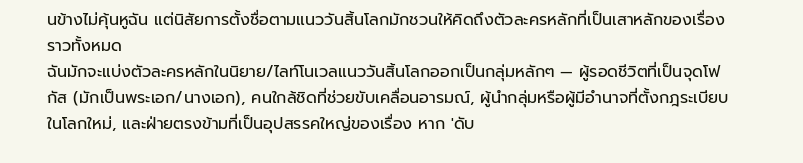นข้างไม่คุ้นหูฉัน แต่นิสัยการตั้งชื่อตามแนววันสิ้นโลกมักชวนให้คิดถึงตัวละครหลักที่เป็นเสาหลักของเรื่องราวทั้งหมด
ฉันมักจะแบ่งตัวละครหลักในนิยาย/ไลท์โนเวลแนววันสิ้นโลกออกเป็นกลุ่มหลักๆ — ผู้รอดชีวิตที่เป็นจุดโฟกัส (มักเป็นพระเอก/นางเอก), คนใกล้ชิดที่ช่วยขับเคลื่อนอารมณ์, ผู้นำกลุ่มหรือผู้มีอำนาจที่ตั้งกฎระเบียบในโลกใหม่, และฝ่ายตรงข้ามที่เป็นอุปสรรคใหญ่ของเรื่อง หาก 'ดับ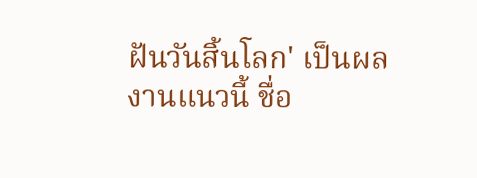ฝันวันสิ้นโลก' เป็นผลงานแนวนี้ ชื่อ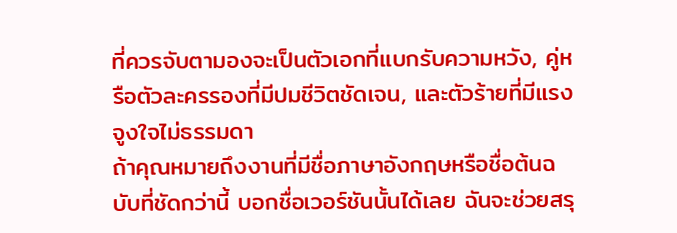ที่ควรจับตามองจะเป็นตัวเอกที่แบกรับความหวัง, คู่หรือตัวละครรองที่มีปมชีวิตชัดเจน, และตัวร้ายที่มีแรงจูงใจไม่ธรรมดา
ถ้าคุณหมายถึงงานที่มีชื่อภาษาอังกฤษหรือชื่อต้นฉบับที่ชัดกว่านี้ บอกชื่อเวอร์ชันนั้นได้เลย ฉันจะช่วยสรุ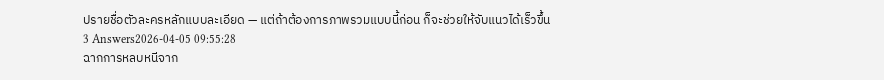ปรายชื่อตัวละครหลักแบบละเอียด — แต่ถ้าต้องการภาพรวมแบบนี้ก่อน ก็จะช่วยให้จับแนวได้เร็วขึ้น
3 Answers2026-04-05 09:55:28
ฉากการหลบหนีจาก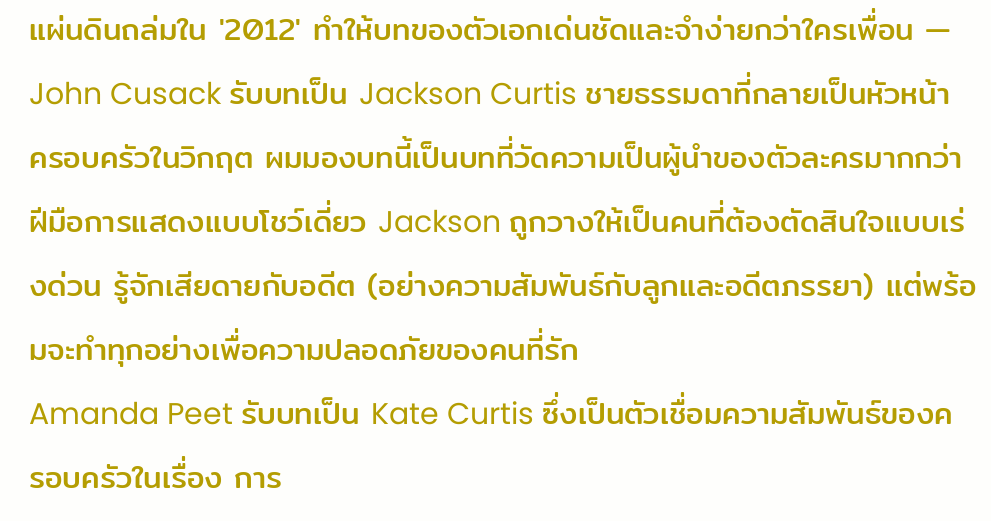แผ่นดินถล่มใน '2012' ทำให้บทของตัวเอกเด่นชัดและจำง่ายกว่าใครเพื่อน — John Cusack รับบทเป็น Jackson Curtis ชายธรรมดาที่กลายเป็นหัวหน้าครอบครัวในวิกฤต ผมมองบทนี้เป็นบทที่วัดความเป็นผู้นำของตัวละครมากกว่าฝีมือการแสดงแบบโชว์เดี่ยว Jackson ถูกวางให้เป็นคนที่ต้องตัดสินใจแบบเร่งด่วน รู้จักเสียดายกับอดีต (อย่างความสัมพันธ์กับลูกและอดีตภรรยา) แต่พร้อมจะทำทุกอย่างเพื่อความปลอดภัยของคนที่รัก
Amanda Peet รับบทเป็น Kate Curtis ซึ่งเป็นตัวเชื่อมความสัมพันธ์ของครอบครัวในเรื่อง การ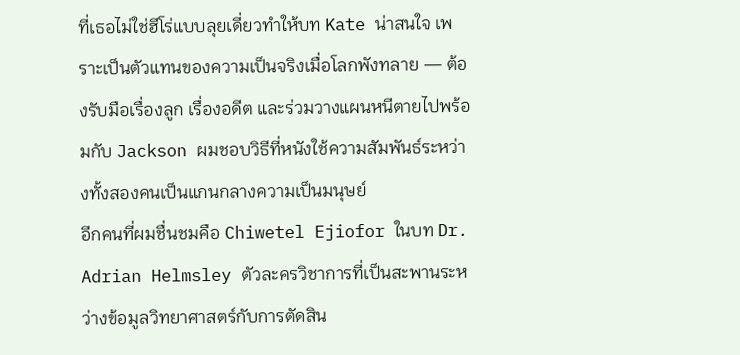ที่เธอไม่ใช่ฮีโร่แบบลุยเดี่ยวทำให้บท Kate น่าสนใจ เพราะเป็นตัวแทนของความเป็นจริงเมื่อโลกพังทลาย — ต้องรับมือเรื่องลูก เรื่องอดีต และร่วมวางแผนหนีตายไปพร้อมกับ Jackson ผมชอบวิธีที่หนังใช้ความสัมพันธ์ระหว่างทั้งสองคนเป็นแกนกลางความเป็นมนุษย์
อีกคนที่ผมชื่นชมคือ Chiwetel Ejiofor ในบท Dr. Adrian Helmsley ตัวละครวิชาการที่เป็นสะพานระหว่างข้อมูลวิทยาศาสตร์กับการตัดสิน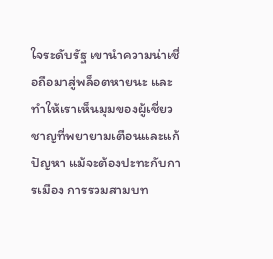ใจระดับรัฐ เขานำความน่าเชื่อถือมาสู่พล็อตหายนะ และทำให้เราเห็นมุมของผู้เชี่ยวชาญที่พยายามเตือนและแก้ปัญหา แม้จะต้องปะทะกับการเมือง การรวมสามบท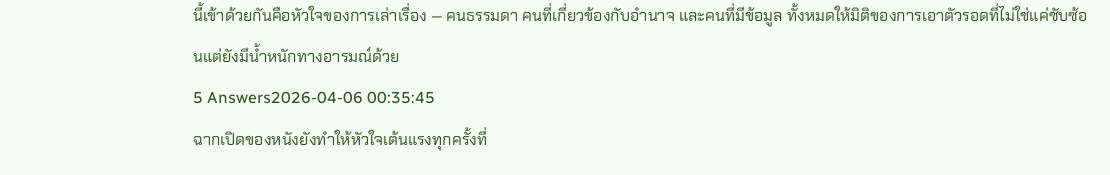นี้เข้าด้วยกันคือหัวใจของการเล่าเรื่อง — คนธรรมดา คนที่เกี่ยวข้องกับอำนาจ และคนที่มีข้อมูล ทั้งหมดให้มิติของการเอาตัวรอดที่ไม่ใช่แค่ซับซ้อนแต่ยังมีน้ำหนักทางอารมณ์ด้วย
5 Answers2026-04-06 00:35:45
ฉากเปิดของหนังยังทำให้หัวใจเต้นแรงทุกครั้งที่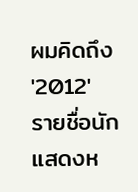ผมคิดถึง '2012'
รายชื่อนักแสดงห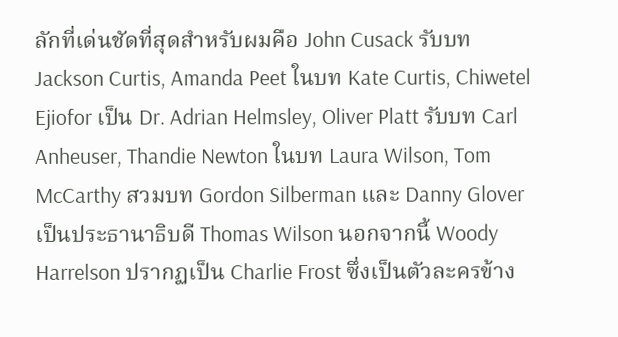ลักที่เด่นชัดที่สุดสำหรับผมคือ John Cusack รับบท Jackson Curtis, Amanda Peet ในบท Kate Curtis, Chiwetel Ejiofor เป็น Dr. Adrian Helmsley, Oliver Platt รับบท Carl Anheuser, Thandie Newton ในบท Laura Wilson, Tom McCarthy สวมบท Gordon Silberman และ Danny Glover เป็นประธานาธิบดี Thomas Wilson นอกจากนี้ Woody Harrelson ปรากฏเป็น Charlie Frost ซึ่งเป็นตัวละครข้าง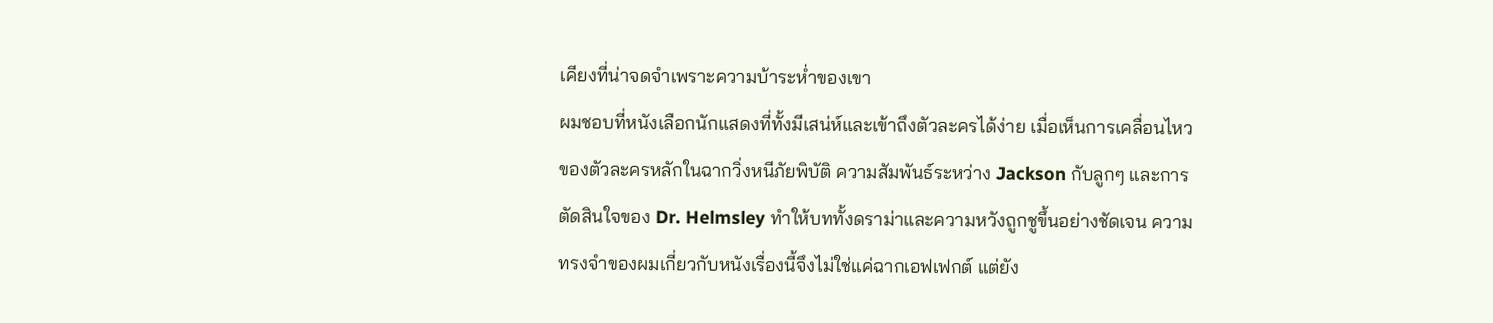เคียงที่น่าจดจำเพราะความบ้าระห่ำของเขา
ผมชอบที่หนังเลือกนักแสดงที่ทั้งมีเสน่ห์และเข้าถึงตัวละครได้ง่าย เมื่อเห็นการเคลื่อนไหวของตัวละครหลักในฉากวิ่งหนีภัยพิบัติ ความสัมพันธ์ระหว่าง Jackson กับลูกๆ และการตัดสินใจของ Dr. Helmsley ทำให้บททั้งดราม่าและความหวังถูกชูขึ้นอย่างชัดเจน ความทรงจำของผมเกี่ยวกับหนังเรื่องนี้จึงไม่ใช่แค่ฉากเอฟเฟกต์ แต่ยัง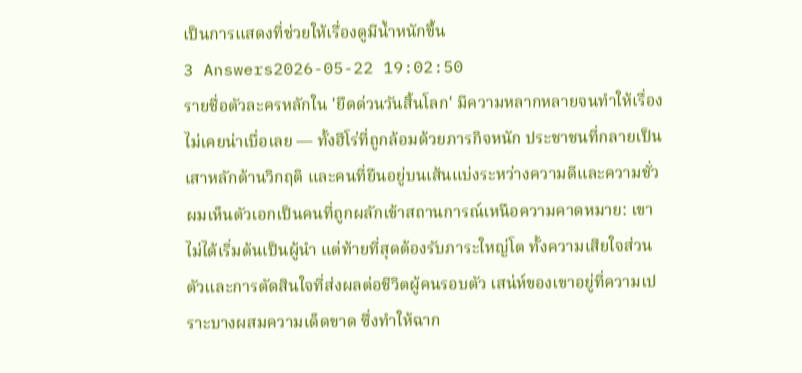เป็นการแสดงที่ช่วยให้เรื่องดูมีน้ำหนักขึ้น
3 Answers2026-05-22 19:02:50
รายชื่อตัวละครหลักใน 'ยึดด่วนวันสิ้นโลก' มีความหลากหลายจนทำให้เรื่องไม่เคยน่าเบื่อเลย — ทั้งฮีโร่ที่ถูกล้อมด้วยภารกิจหนัก ประชาชนที่กลายเป็นเสาหลักต้านวิกฤติ และคนที่ยืนอยู่บนเส้นแบ่งระหว่างความดีและความชั่ว
ผมเห็นตัวเอกเป็นคนที่ถูกผลักเข้าสถานการณ์เหนือความคาดหมาย: เขาไม่ได้เริ่มต้นเป็นผู้นำ แต่ท้ายที่สุดต้องรับภาระใหญ่โต ทั้งความเสียใจส่วนตัวและการตัดสินใจที่ส่งผลต่อชีวิตผู้คนรอบตัว เสน่ห์ของเขาอยู่ที่ความเปราะบางผสมความเด็ดขาด ซึ่งทำให้ฉาก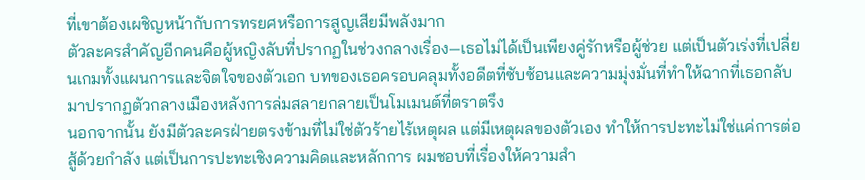ที่เขาต้องเผชิญหน้ากับการทรยศหรือการสูญเสียมีพลังมาก
ตัวละครสำคัญอีกคนคือผู้หญิงลับที่ปรากฏในช่วงกลางเรื่อง—เธอไม่ได้เป็นเพียงคู่รักหรือผู้ช่วย แต่เป็นตัวเร่งที่เปลี่ยนเกมทั้งแผนการและจิตใจของตัวเอก บทของเธอครอบคลุมทั้งอดีตที่ซับซ้อนและความมุ่งมั่นที่ทำให้ฉากที่เธอกลับมาปรากฏตัวกลางเมืองหลังการล่มสลายกลายเป็นโมเมนต์ที่ตราตรึง
นอกจากนั้น ยังมีตัวละครฝ่ายตรงข้ามที่ไม่ใช่ตัวร้ายไร้เหตุผล แต่มีเหตุผลของตัวเอง ทำให้การปะทะไม่ใช่แค่การต่อสู้ด้วยกำลัง แต่เป็นการปะทะเชิงความคิดและหลักการ ผมชอบที่เรื่องให้ความสำ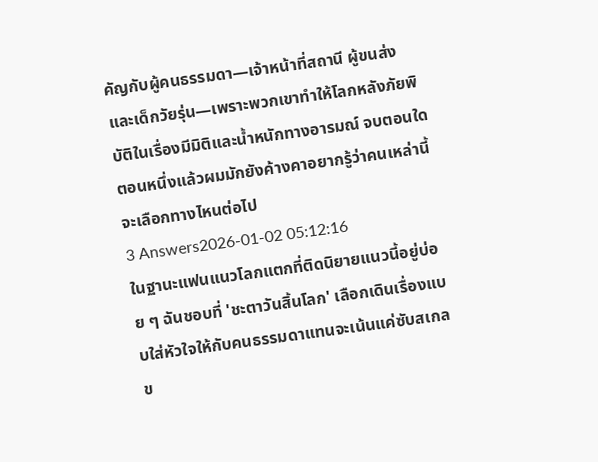คัญกับผู้คนธรรมดา—เจ้าหน้าที่สถานี ผู้ขนส่ง และเด็กวัยรุ่น—เพราะพวกเขาทำให้โลกหลังภัยพิบัติในเรื่องมีมิติและน้ำหนักทางอารมณ์ จบตอนใดตอนหนึ่งแล้วผมมักยังค้างคาอยากรู้ว่าคนเหล่านี้จะเลือกทางไหนต่อไป
3 Answers2026-01-02 05:12:16
ในฐานะแฟนแนวโลกแตกที่ติดนิยายแนวนี้อยู่บ่อย ๆ ฉันชอบที่ 'ชะตาวันสิ้นโลก' เลือกเดินเรื่องแบบใส่หัวใจให้กับคนธรรมดาแทนจะเน้นแค่ซับสเกลข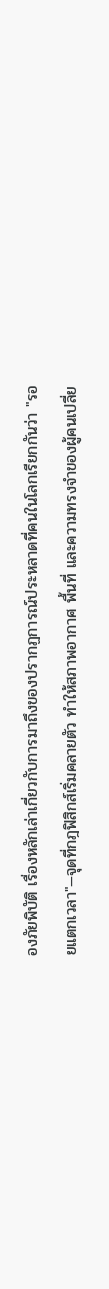องภัยพิบัติ เรื่องหลักเล่าเกี่ยวกับการมาถึงของปรากฏการณ์ประหลาดที่คนในโลกเรียกกันว่า "รอยแตกเวลา"—จุดที่กฎฟิสิกส์เริ่มคลายตัว ทำให้สภาพอากาศ พื้นที่ และความทรงจำของผู้คนเปลี่ย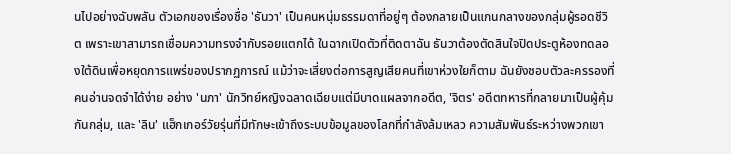นไปอย่างฉับพลัน ตัวเอกของเรื่องชื่อ 'ธันวา' เป็นคนหนุ่มธรรมดาที่อยู่ๆ ต้องกลายเป็นแกนกลางของกลุ่มผู้รอดชีวิต เพราะเขาสามารถเชื่อมความทรงจำกับรอยแตกได้ ในฉากเปิดตัวที่ติดตาฉัน ธันวาต้องตัดสินใจปิดประตูห้องทดลองใต้ดินเพื่อหยุดการแพร่ของปรากฏการณ์ แม้ว่าจะเสี่ยงต่อการสูญเสียคนที่เขาห่วงใยก็ตาม ฉันยังชอบตัวละครรองที่คนอ่านจดจำได้ง่าย อย่าง 'นภา' นักวิทย์หญิงฉลาดเฉียบแต่มีบาดแผลจากอดีต, 'จิตร' อดีตทหารที่กลายมาเป็นผู้คุ้มกันกลุ่ม, และ 'ลิน' แฮ็กเกอร์วัยรุ่นที่มีทักษะเข้าถึงระบบข้อมูลของโลกที่กำลังล้มเหลว ความสัมพันธ์ระหว่างพวกเขา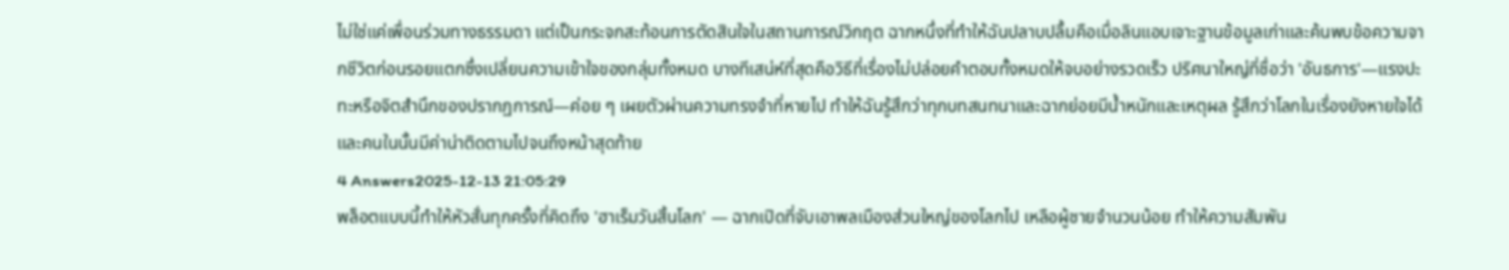ไม่ใช่แค่เพื่อนร่วมทางธรรมดา แต่เป็นกระจกสะท้อนการตัดสินใจในสถานการณ์วิกฤต ฉากหนึ่งที่ทำให้ฉันปลาบปลื้มคือเมื่อลินแอบเจาะฐานข้อมูลเก่าและค้นพบข้อความจากชีวิตก่อนรอยแตกซึ่งเปลี่ยนความเข้าใจของกลุ่มทั้งหมด บางทีเสน่ห์ที่สุดคือวิธีที่เรื่องไม่ปล่อยคำตอบทั้งหมดให้จบอย่างรวดเร็ว ปริศนาใหญ่ที่ชื่อว่า 'อันธการ'—แรงปะทะหรือจิตสำนึกของปรากฏการณ์—ค่อย ๆ เผยตัวผ่านความทรงจำที่หายไป ทำให้ฉันรู้สึกว่าทุกบทสนทนาและฉากย่อยมีน้ำหนักและเหตุผล รู้สึกว่าโลกในเรื่องยังหายใจได้และคนในนั้นมีค่าน่าติดตามไปจนถึงหน้าสุดท้าย
4 Answers2025-12-13 21:05:29
พล็อตแบบนี้ทำให้หัวสั่นทุกครั้งที่คิดถึง 'ฮาเร็มวันสิ้นโลก' — ฉากเปิดที่จับเอาพลเมืองส่วนใหญ่ของโลกไป เหลือผู้ชายจำนวนน้อย ทำให้ความสัมพัน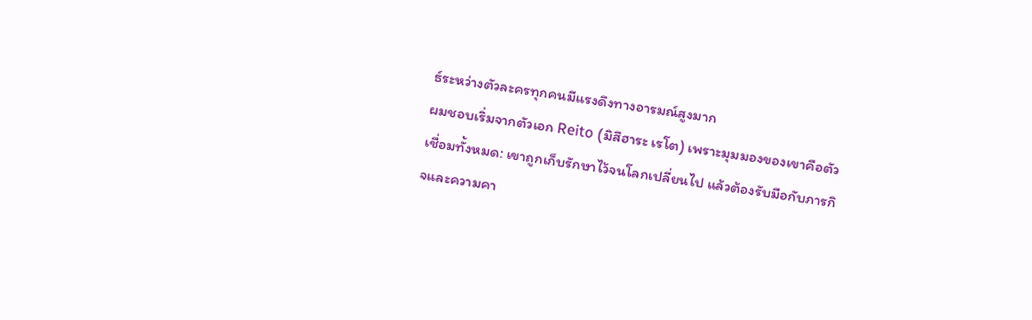ธ์ระหว่างตัวละครทุกคนมีแรงดึงทางอารมณ์สูงมาก
ผมชอบเริ่มจากตัวเอก Reito (มิสึฮาระ เรโต) เพราะมุมมองของเขาคือตัวเชื่อมทั้งหมด: เขาถูกเก็บรักษาไว้จนโลกเปลี่ยนไป แล้วต้องรับมือกับภารกิจและความคา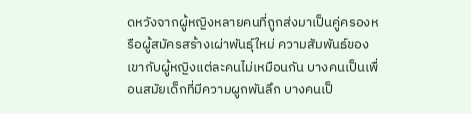ดหวังจากผู้หญิงหลายคนที่ถูกส่งมาเป็นคู่ครองหรือผู้สมัครสร้างเผ่าพันธุ์ใหม่ ความสัมพันธ์ของเขากับผู้หญิงแต่ละคนไม่เหมือนกัน บางคนเป็นเพื่อนสมัยเด็กที่มีความผูกพันลึก บางคนเป็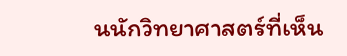นนักวิทยาศาสตร์ที่เห็น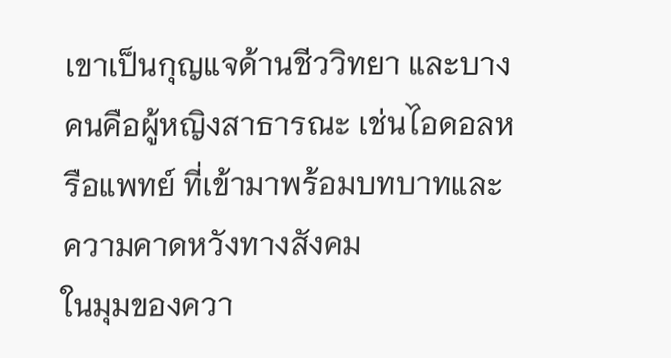เขาเป็นกุญแจด้านชีววิทยา และบางคนคือผู้หญิงสาธารณะ เช่นไอดอลหรือแพทย์ ที่เข้ามาพร้อมบทบาทและความคาดหวังทางสังคม
ในมุมของควา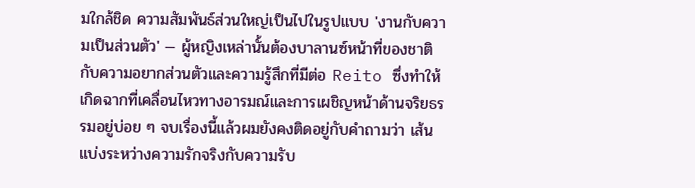มใกล้ชิด ความสัมพันธ์ส่วนใหญ่เป็นไปในรูปแบบ 'งานกับความเป็นส่วนตัว' — ผู้หญิงเหล่านั้นต้องบาลานซ์หน้าที่ของชาติ กับความอยากส่วนตัวและความรู้สึกที่มีต่อ Reito ซึ่งทำให้เกิดฉากที่เคลื่อนไหวทางอารมณ์และการเผชิญหน้าด้านจริยธรรมอยู่บ่อย ๆ จบเรื่องนี้แล้วผมยังคงติดอยู่กับคำถามว่า เส้นแบ่งระหว่างความรักจริงกับความรับ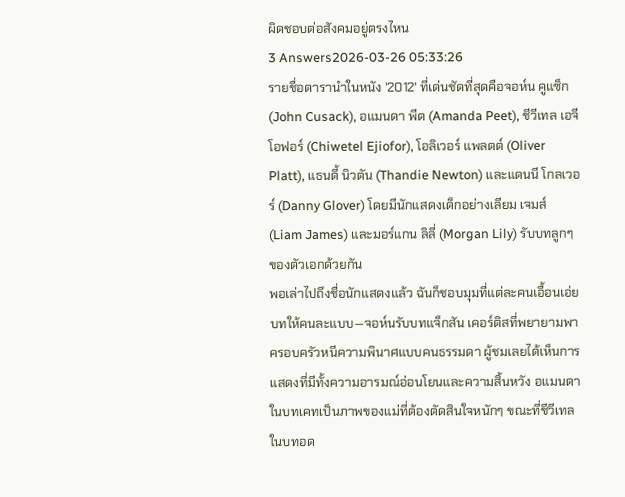ผิดชอบต่อสังคมอยู่ตรงไหน
3 Answers2026-03-26 05:33:26
รายชื่อดารานำในหนัง '2012' ที่เด่นชัดที่สุดคือจอห์น คูแซ็ก (John Cusack), อแมนดา พีต (Amanda Peet), ชีวีเทล เอจีโอฟอร์ (Chiwetel Ejiofor), โอลิเวอร์ แพลตต์ (Oliver Platt), แธนดี้ นิวตัน (Thandie Newton) และแดนนี โกลเวอร์ (Danny Glover) โดยมีนักแสดงเด็กอย่างเลียม เจมส์ (Liam James) และมอร์แกน ลิลี่ (Morgan Lily) รับบทลูกๆ ของตัวเอกด้วยกัน
พอเล่าไปถึงชื่อนักแสดงแล้ว ฉันก็ชอบมุมที่แต่ละคนเอื้อนเอ่ยบทให้คนละแบบ—จอห์นรับบทแจ็กสัน เคอร์ติสที่พยายามพาครอบครัวหนีความพินาศแบบคนธรรมดา ผู้ชมเลยได้เห็นการแสดงที่มีทั้งความอารมณ์อ่อนโยนและความสิ้นหวัง อแมนดาในบทเคทเป็นภาพของแม่ที่ต้องตัดสินใจหนักๆ ขณะที่ชีวีเทลในบทอด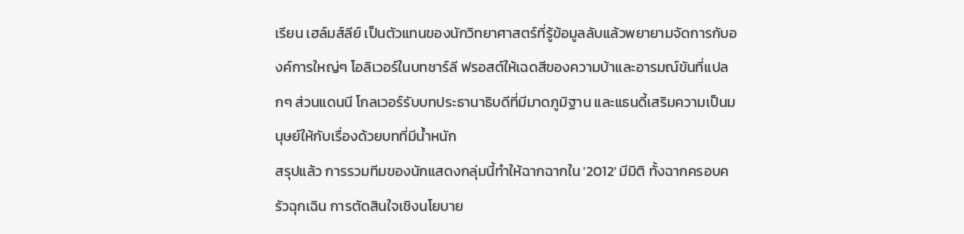เรียน เฮล์มส์ลีย์ เป็นตัวแทนของนักวิทยาศาสตร์ที่รู้ข้อมูลลับแล้วพยายามจัดการกับองค์การใหญ่ๆ โอลิเวอร์ในบทชาร์ลี ฟรอสต์ให้เฉดสีของความบ้าและอารมณ์ขันที่แปลกๆ ส่วนแดนนี โกลเวอร์รับบทประธานาธิบดีที่มีมาดภูมิฐาน และแธนดี้เสริมความเป็นมนุษย์ให้กับเรื่องด้วยบทที่มีน้ำหนัก
สรุปแล้ว การรวมทีมของนักแสดงกลุ่มนี้ทำให้ฉากฉากใน '2012' มีมิติ ทั้งฉากครอบครัวฉุกเฉิน การตัดสินใจเชิงนโยบาย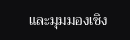และมุมมองเชิง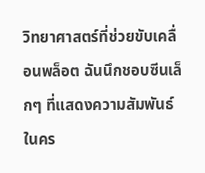วิทยาศาสตร์ที่ช่วยขับเคลื่อนพล็อต ฉันนึกชอบซีนเล็กๆ ที่แสดงความสัมพันธ์ในคร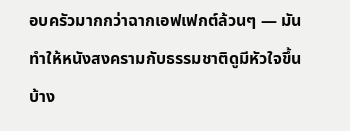อบครัวมากกว่าฉากเอฟเฟกต์ล้วนๆ — มันทำให้หนังสงครามกับธรรมชาติดูมีหัวใจขึ้นบ้าง